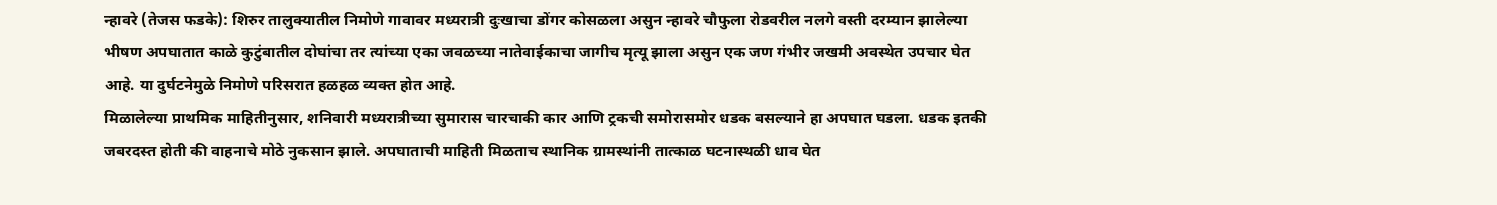न्हावरे (तेजस फडके): शिरुर तालुक्यातील निमोणे गावावर मध्यरात्री दुःखाचा डोंगर कोसळला असुन न्हावरे चौफुला रोडवरील नलगे वस्ती दरम्यान झालेल्या भीषण अपघातात काळे कुटुंबातील दोघांचा तर त्यांच्या एका जवळच्या नातेवाईकाचा जागीच मृत्यू झाला असुन एक जण गंभीर जखमी अवस्थेत उपचार घेत आहे. या दुर्घटनेमुळे निमोणे परिसरात हळहळ व्यक्त होत आहे.
मिळालेल्या प्राथमिक माहितीनुसार, शनिवारी मध्यरात्रीच्या सुमारास चारचाकी कार आणि ट्रकची समोरासमोर धडक बसल्याने हा अपघात घडला. धडक इतकी जबरदस्त होती की वाहनाचे मोठे नुकसान झाले. अपघाताची माहिती मिळताच स्थानिक ग्रामस्थांनी तात्काळ घटनास्थळी धाव घेत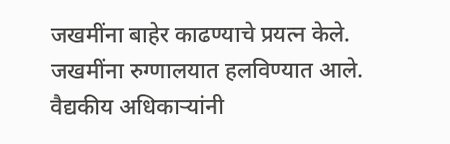जखमींना बाहेर काढण्याचे प्रयत्न केले. जखमींना रुग्णालयात हलविण्यात आले. वैद्यकीय अधिकाऱ्यांनी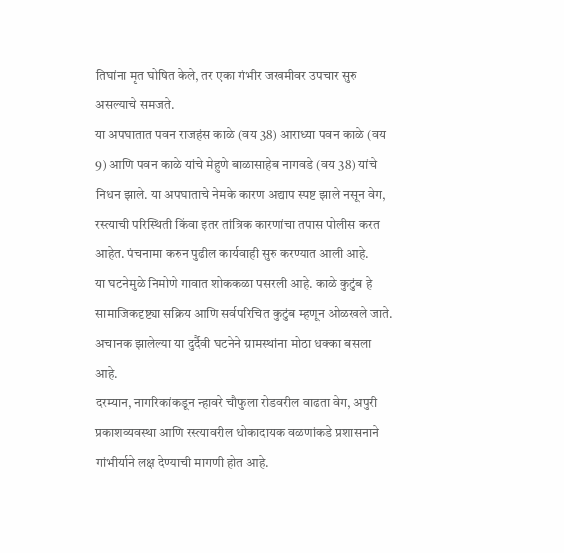तिघांना मृत घोषित केले, तर एका गंभीर जखमीवर उपचार सुरु असल्याचे समजते.
या अपघातात पवन राजहंस काळे (वय 38) आराध्या पवन काळे (वय 9) आणि पवन काळे यांचे मेहुणे बाळासाहेब नागवडे (वय 38) यांचे निधन झाले. या अपघाताचे नेमके कारण अद्याप स्पष्ट झाले नसून वेग, रस्त्याची परिस्थिती किंवा इतर तांत्रिक कारणांचा तपास पोलीस करत आहेत. पंचनामा करुन पुढील कार्यवाही सुरु करण्यात आली आहे.
या घटनेमुळे निमोणे गावात शोककळा पसरली आहे. काळे कुटुंब हे सामाजिकदृष्ट्या सक्रिय आणि सर्वपरिचित कुटुंब म्हणून ओळखले जाते. अचानक झालेल्या या दुर्दैवी घटनेने ग्रामस्थांना मोठा धक्का बसला आहे.
दरम्यान, नागरिकांकडून न्हावरे चौफुला रोडवरील वाढता वेग, अपुरी प्रकाशव्यवस्था आणि रस्त्यावरील धोकादायक वळणांकडे प्रशासनाने गांभीर्याने लक्ष देण्याची मागणी होत आहे.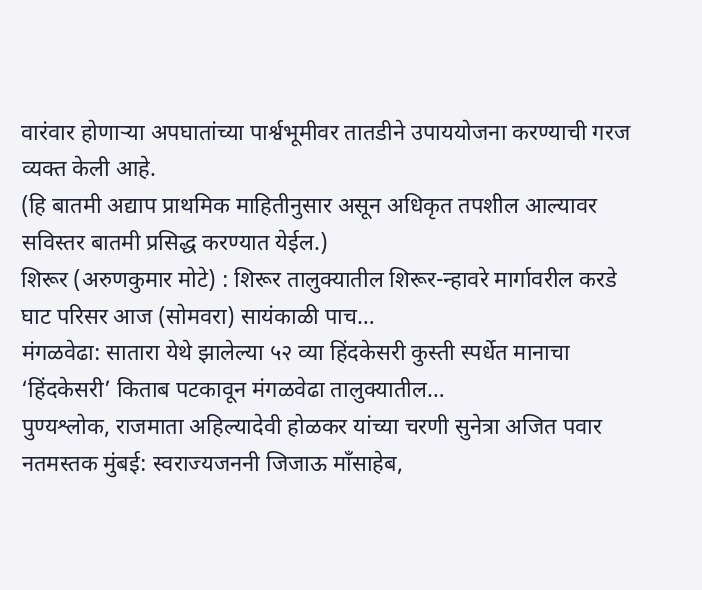वारंवार होणाऱ्या अपघातांच्या पार्श्वभूमीवर तातडीने उपाययोजना करण्याची गरज व्यक्त केली आहे.
(हि बातमी अद्याप प्राथमिक माहितीनुसार असून अधिकृत तपशील आल्यावर सविस्तर बातमी प्रसिद्ध करण्यात येईल.)
शिरूर (अरुणकुमार मोटे) : शिरूर तालुक्यातील शिरूर-न्हावरे मार्गावरील करडे घाट परिसर आज (सोमवरा) सायंकाळी पाच…
मंगळवेढा: सातारा येथे झालेल्या ५२ व्या हिंदकेसरी कुस्ती स्पर्धेत मानाचा ‘हिंदकेसरी’ किताब पटकावून मंगळवेढा तालुक्यातील…
पुण्यश्लोक, राजमाता अहिल्यादेवी होळकर यांच्या चरणी सुनेत्रा अजित पवार नतमस्तक मुंबई: स्वराज्यजननी जिजाऊ माँसाहेब,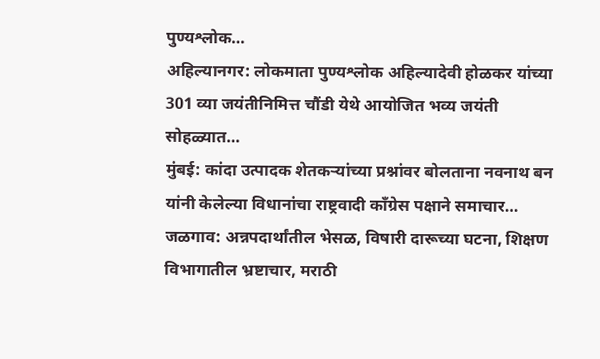पुण्यश्लोक…
अहिल्यानगर: लोकमाता पुण्यश्लोक अहिल्यादेवी होळकर यांच्या 301 व्या जयंतीनिमित्त चौंडी येथे आयोजित भव्य जयंती सोहळ्यात…
मुंबई: कांदा उत्पादक शेतकऱ्यांच्या प्रश्नांवर बोलताना नवनाथ बन यांनी केलेल्या विधानांचा राष्ट्रवादी काँग्रेस पक्षाने समाचार…
जळगाव: अन्नपदार्थांतील भेसळ, विषारी दारूच्या घटना, शिक्षण विभागातील भ्रष्टाचार, मराठी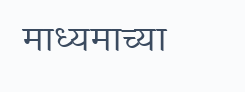माध्यमाच्या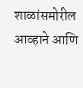शाळांसमोरील आव्हाने आणि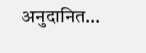अनुदानित…